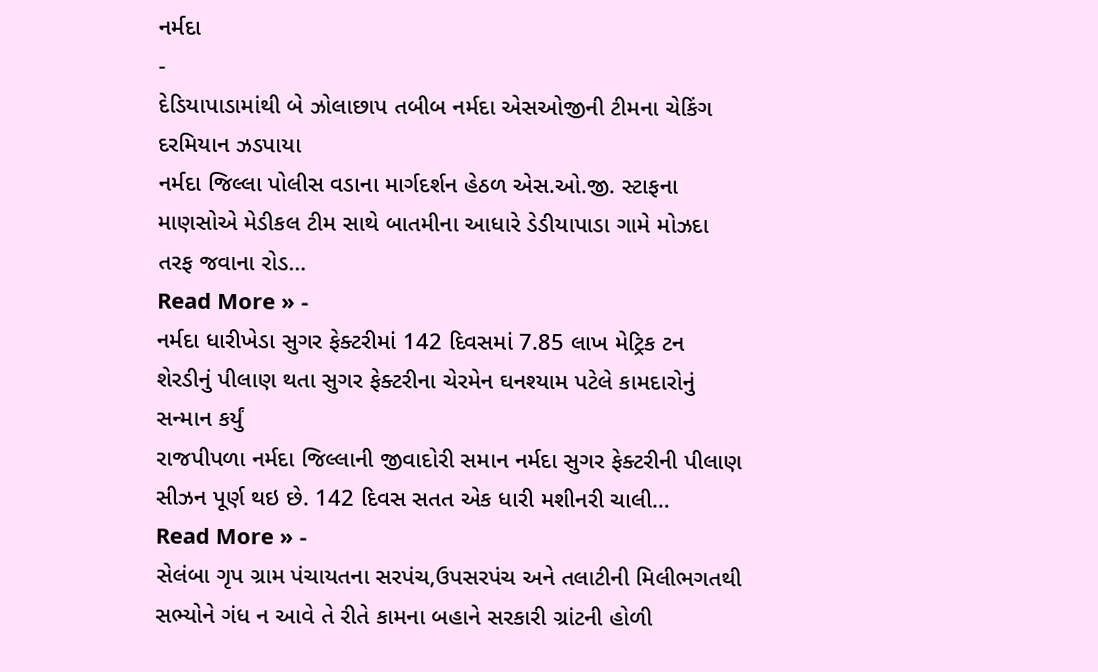નર્મદા
-
દેડિયાપાડામાંથી બે ઝોલાછાપ તબીબ નર્મદા એસઓજીની ટીમના ચેકિંગ દરમિયાન ઝડપાયા
નર્મદા જિલ્લા પોલીસ વડાના માર્ગદર્શન હેઠળ એસ.ઓ.જી. સ્ટાફના માણસોએ મેડીકલ ટીમ સાથે બાતમીના આધારે ડેડીયાપાડા ગામે મોઝદા તરફ જવાના રોડ…
Read More » -
નર્મદા ધારીખેડા સુગર ફેક્ટરીમાં 142 દિવસમાં 7.85 લાખ મેટ્રિક ટન શેરડીનું પીલાણ થતા સુગર ફેક્ટરીના ચેરમેન ઘનશ્યામ પટેલે કામદારોનું સન્માન કર્યું
રાજપીપળા નર્મદા જિલ્લાની જીવાદોરી સમાન નર્મદા સુગર ફેક્ટરીની પીલાણ સીઝન પૂર્ણ થઇ છે. 142 દિવસ સતત એક ધારી મશીનરી ચાલી…
Read More » -
સેલંબા ગૃપ ગ્રામ પંચાયતના સરપંચ,ઉપસરપંચ અને તલાટીની મિલીભગતથી સભ્યોને ગંધ ન આવે તે રીતે કામના બહાને સરકારી ગ્રાંટની હોળી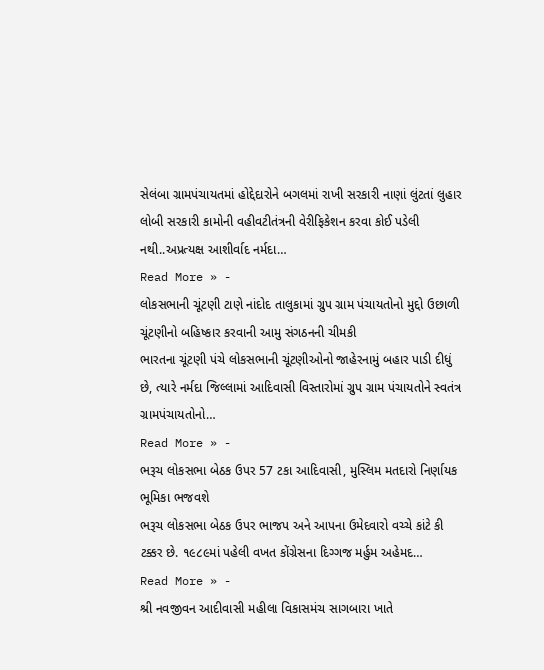સેલંબા ગ્રામપંચાયતમાં હોદ્દેદારોને બગલમાં રાખી સરકારી નાણાં લુંટતાં લુહાર લોબી સરકારી કામોની વહીવટીતંત્રની વેરીફિકેશન કરવા કોઈ પડેલી નથી..અપ્રત્યક્ષ આશીર્વાદ નર્મદા…
Read More » -
લોકસભાની ચૂંટણી ટાણે નાંદોદ તાલુકામાં ગ્રુપ ગ્રામ પંચાયતોનો મુદ્દો ઉછાળી ચૂંટણીનો બહિષ્કાર કરવાની આમુ સંગઠનની ચીમકી
ભારતના ચૂંટણી પંચે લોકસભાની ચૂંટણીઓનો જાહેરનામું બહાર પાડી દીધું છે, ત્યારે નર્મદા જિલ્લામાં આદિવાસી વિસ્તારોમાં ગ્રુપ ગ્રામ પંચાયતોને સ્વતંત્ર ગ્રામપંચાયતોનો…
Read More » -
ભરૂચ લોકસભા બેઠક ઉપર 57 ટકા આદિવાસી, મુસ્લિમ મતદારો નિર્ણાયક ભૂમિકા ભજવશે
ભરૂચ લોકસભા બેઠક ઉપર ભાજપ અને આપના ઉમેદવારો વચ્ચે કાંટે કી ટક્કર છે. ૧૯૮૯માં પહેલી વખત કોંગ્રેસના દિગ્ગજ મર્હુમ અહેમદ…
Read More » -
શ્રી નવજીવન આદીવાસી મહીલા વિકાસમંચ સાગબારા ખાતે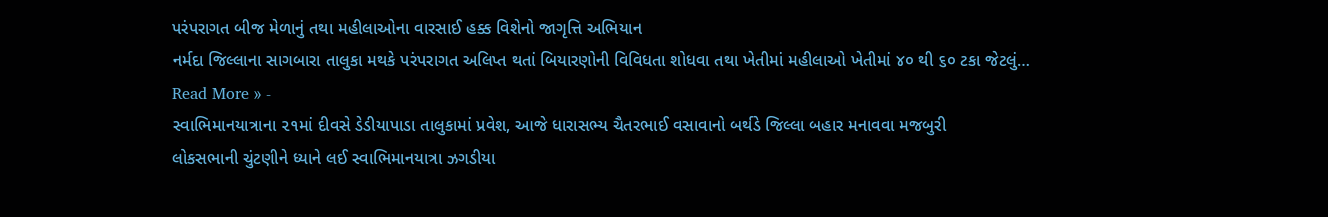પરંપરાગત બીજ મેળાનું તથા મહીલાઓના વારસાઈ હક્ક વિશેનો જાગૃત્તિ અભિયાન
નર્મદા જિલ્લાના સાગબારા તાલુકા મથકે પરંપરાગત અલિપ્ત થતાં બિયારણોની વિવિધતા શોધવા તથા ખેતીમાં મહીલાઓ ખેતીમાં ૪૦ થી ૬૦ ટકા જેટલું…
Read More » -
સ્વાભિમાનયાત્રાના ૨૧માં દીવસે ડેડીયાપાડા તાલુકામાં પ્રવેશ, આજે ધારાસભ્ય ચૈતરભાઈ વસાવાનો બર્થડે જિલ્લા બહાર મનાવવા મજબુરી
લોકસભાની ચુંટણીને ધ્યાને લઈ સ્વાભિમાનયાત્રા ઝગડીયા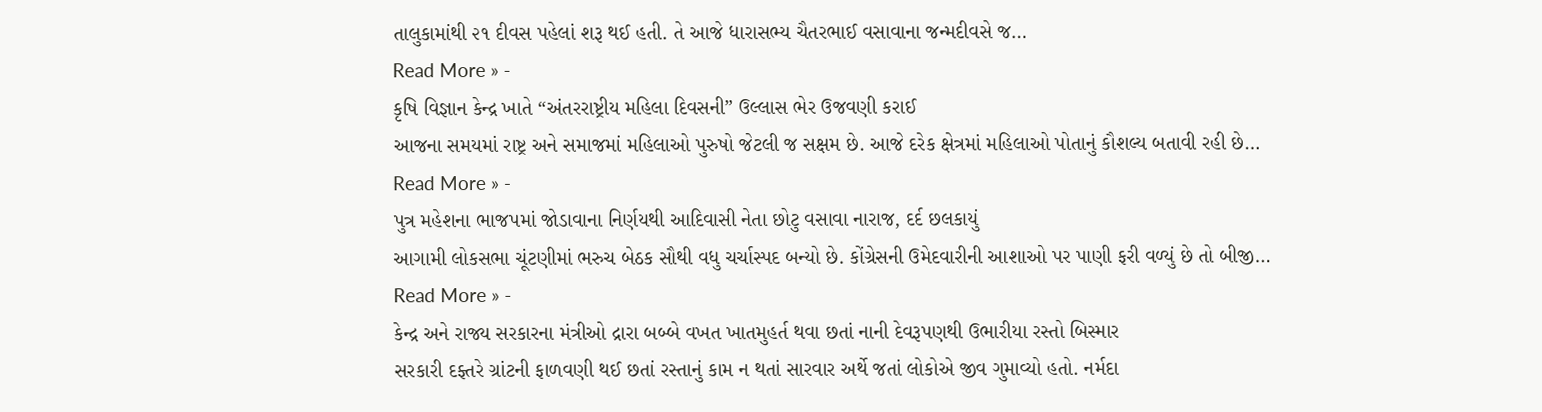તાલુકામાંથી ૨૧ દીવસ પહેલાં શરૂ થઈ હતી. તે આજે ધારાસભ્ય ચૈતરભાઈ વસાવાના જન્મદીવસે જ…
Read More » -
કૃષિ વિજ્ઞાન કેન્દ્ર ખાતે “અંતરરાષ્ટ્રીય મહિલા દિવસની” ઉલ્લાસ ભેર ઉજવણી કરાઈ
આજના સમયમાં રાષ્ટ્ર અને સમાજમાં મહિલાઓ પુરુષો જેટલી જ સક્ષમ છે. આજે દરેક ક્ષેત્રમાં મહિલાઓ પોતાનું કૌશલ્ય બતાવી રહી છે…
Read More » -
પુત્ર મહેશના ભાજપમાં જોડાવાના નિર્ણયથી આદિવાસી નેતા છોટુ વસાવા નારાજ, દર્દ છલકાયું
આગામી લોકસભા ચૂંટણીમાં ભરુચ બેઠક સૌથી વધુ ચર્ચાસ્પદ બન્યો છે. કોંગ્રેસની ઉમેદવારીની આશાઓ પર પાણી ફરી વળ્યું છે તો બીજી…
Read More » -
કેન્દ્ર અને રાજ્ય સરકારના મંત્રીઓ દ્રારા બબ્બે વખત ખાતમુહર્ત થવા છતાં નાની દેવરૂપણથી ઉભારીયા રસ્તો બિસ્માર
સરકારી દફ્તરે ગ્રાંટની ફાળવણી થઈ છતાં રસ્તાનું કામ ન થતાં સારવાર અર્થે જતાં લોકોએ જીવ ગુમાવ્યો હતો. નર્મદા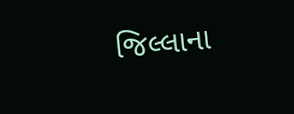જિલ્લાના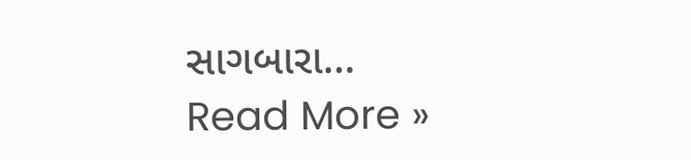સાગબારા…
Read More »